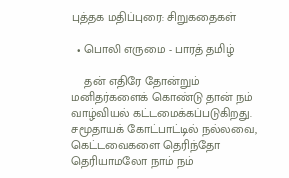புத்தக மதிப்புரை: சிறுகதைகள்

  • பொலி எருமை - பாரத் தமிழ்

    தன் எதிரே தோன்றும் மனிதர்களைக் கொண்டு தான் நம் வாழ்வியல் கட்டமைக்கப்படுகிறது. சமூதாயக் கோட்பாட்டில் நல்லவை, கெட்டவைகளை தெரிந்தோ தெரியாமலோ நாம் நம்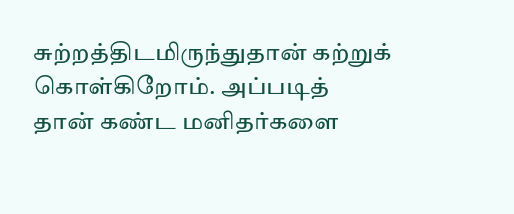சுற்றத்திடமிருந்துதான் கற்றுக் கொள்கிறோம். அப்படித் தான் கண்ட மனிதர்களை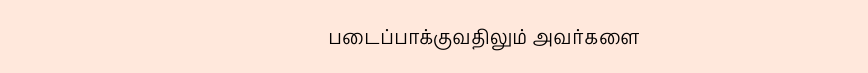படைப்பாக்குவதிலும் அவர்களை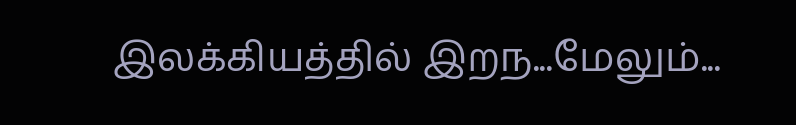இலக்கியத்தில் இறந...மேலும்...